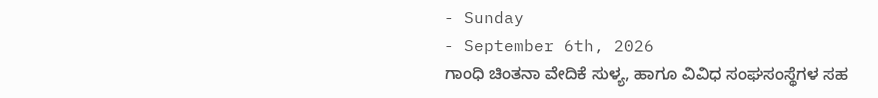- Sunday
- September 6th, 2026
ಗಾಂಧಿ ಚಿಂತನಾ ವೇದಿಕೆ ಸುಳ್ಯ, ಹಾಗೂ ವಿವಿಧ ಸಂಘಸಂಸ್ಥೆಗಳ ಸಹ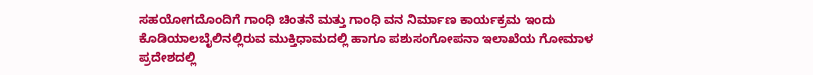ಸಹಯೋಗದೊಂದಿಗೆ ಗಾಂಧಿ ಚಿಂತನೆ ಮತ್ತು ಗಾಂಧಿ ವನ ನಿರ್ಮಾಣ ಕಾರ್ಯಕ್ರಮ ಇಂದು ಕೊಡಿಯಾಲಬೈಲಿನಲ್ಲಿರುವ ಮುಕ್ತಿಧಾಮದಲ್ಲಿ ಹಾಗೂ ಪಶುಸಂಗೋಪನಾ ಇಲಾಖೆಯ ಗೋಮಾಳ ಪ್ರದೇಶದಲ್ಲಿ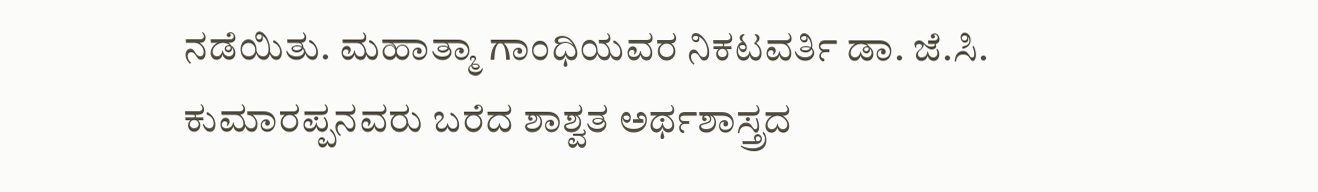ನಡೆಯಿತು. ಮಹಾತ್ಮಾ ಗಾಂಧಿಯವರ ನಿಕಟವರ್ತಿ ಡಾ. ಜೆ.ಸಿ. ಕುಮಾರಪ್ಪನವರು ಬರೆದ ಶಾಶ್ವತ ಅರ್ಥಶಾಸ್ತ್ರದ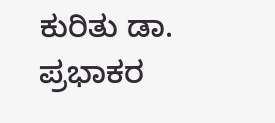ಕುರಿತು ಡಾ. ಪ್ರಭಾಕರ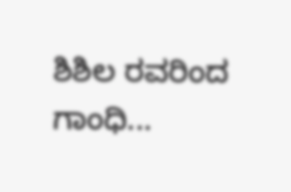ಶಿಶಿಲ ರವರಿಂದ ಗಾಂಧಿ...